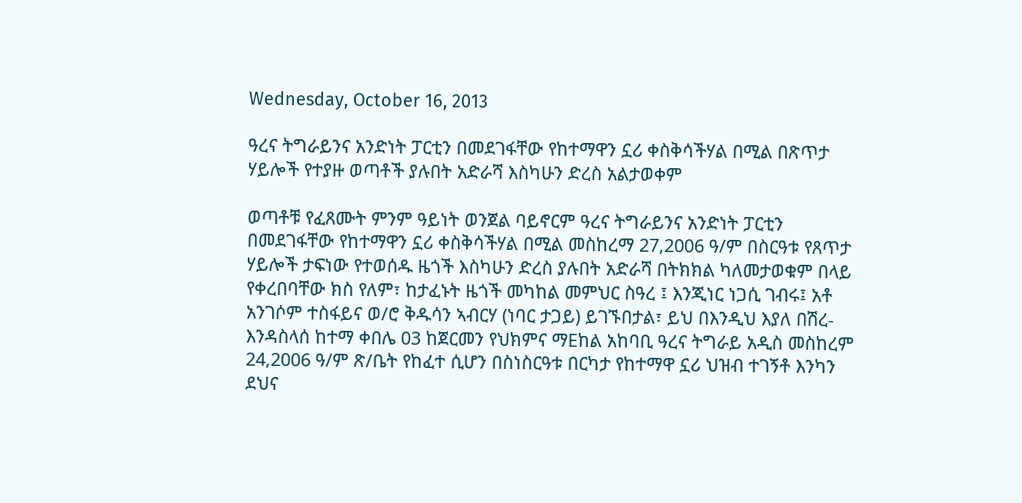Wednesday, October 16, 2013

ዓረና ትግራይንና አንድነት ፓርቲን በመደገፋቸው የከተማዋን ኗሪ ቀስቅሳችሃል በሚል በጽጥታ ሃይሎች የተያዙ ወጣቶች ያሉበት አድራሻ እስካሁን ድረስ አልታወቀም

ወጣቶቹ የፈጸሙት ምንም ዓይነት ወንጀል ባይኖርም ዓረና ትግራይንና አንድነት ፓርቲን በመደገፋቸው የከተማዋን ኗሪ ቀስቅሳችሃል በሚል መስከረማ 27,2006 ዓ/ም በስርዓቱ የጸጥታ ሃይሎች ታፍነው የተወሰዱ ዜጎች እስካሁን ድረስ ያሉበት አድራሻ በትክክል ካለመታወቁም በላይ የቀረበባቸው ክስ የለም፣ ከታፈኑት ዜጎች መካከል መምህር ስዓረ ፤ እንጂነር ነጋሲ ገብሩ፤ አቶ አንገሶም ተስፋይና ወ/ሮ ቅዱሳን ኣብርሃ (ነባር ታጋይ) ይገኙበታል፣ ይህ በእንዲህ እያለ በሽረ-እንዳስላሰ ከተማ ቀበሌ 03 ከጀርመን የህክምና ማEከል አከባቢ ዓረና ትግራይ አዲስ መስከረም 24,2006 ዓ/ም ጽ/ቤት የከፈተ ሲሆን በስነስርዓቱ በርካታ የከተማዋ ኗሪ ህዝብ ተገኝቶ እንካን ደህና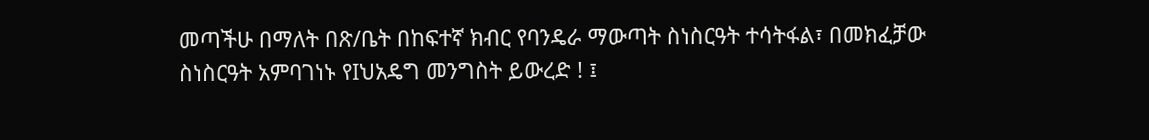መጣችሁ በማለት በጽ/ቤት በከፍተኛ ክብር የባንዴራ ማውጣት ስነስርዓት ተሳትፋል፣ በመክፈቻው ስነስርዓት አምባገነኑ የIህአዴግ መንግስት ይውረድ ! ፤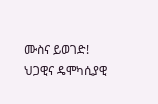ሙስና ይወገድ! ህጋዊና ዴሞካሲያዊ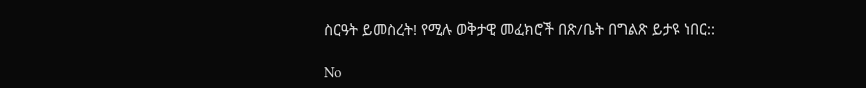ስርዓት ይመስረት! የሚሉ ወቅታዊ መፈክሮች በጽ/ቤት በግልጽ ይታዩ ነበር::

No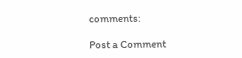comments:

Post a Comment